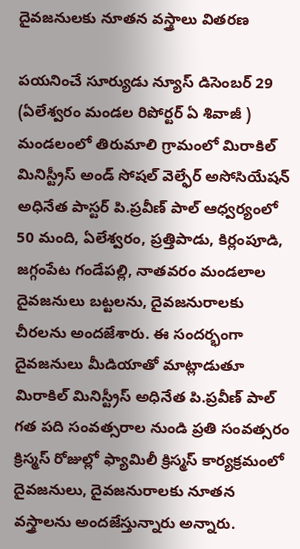దైవజనులకు నూతన వస్త్రాలు వితరణ

పయనించే సూర్యుడు న్యూస్ డిసెంబర్ 29 (ఏలేశ్వరం మండల రిపోర్టర్ ఏ శివాజీ ) మండలంలో తిరుమాలి గ్రామంలో మిరాకిల్ మినిస్ట్రీస్ అండ్ సోషల్ వెల్ఫేర్ అసోసియేషన్ అధినేత పాస్టర్ పి.ప్రవీణ్ పాల్ ఆధ్వర్యంలో 50 మంది, ఏలేశ్వరం, ప్రత్తిపాడు, కిర్లంపూడి, జగ్గంపేట గండేపల్లి, నాతవరం మండలాల దైవజనులు బట్టలను, దైవజనురాలకు చీరలను అందజేశారు. ఈ సందర్భంగా దైవజనులు మీడియాతో మాట్లాడుతూ మిరాకిల్ మినిస్ట్రీస్ అధినేత పి.ప్రవీణ్ పాల్ గత పది సంవత్సరాల నుండి ప్రతి సంవత్సరం క్రిస్మస్ రోజుల్లో ఫ్యామిలీ క్రిస్మస్ కార్యక్రమంలో దైవజనులు, దైవజనురాలకు నూతన వస్త్రాలను అందజేస్తున్నారు అన్నారు.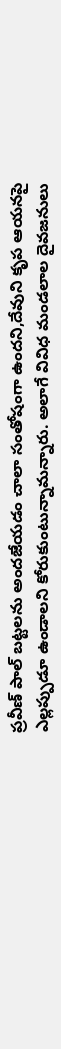ప్రవీణ్ పాల్ బట్టలను అందజేయడం చాలా సంతోషంగా ఉందని,దేవుని కృప ఆయనపై ఎల్లప్పుడూ ఉండాలని కోరుకుంటున్నామన్నారు. అలాగే వివిధ మండలాల దైవజనులు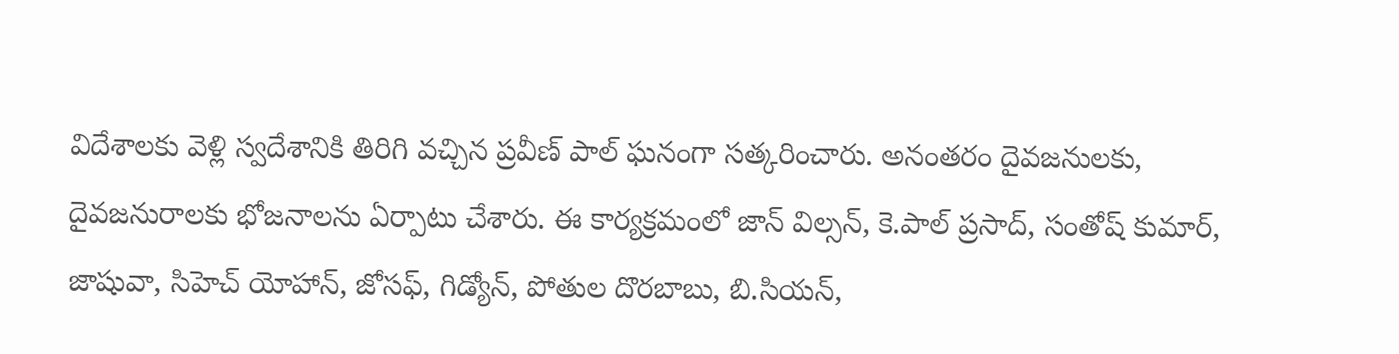విదేశాలకు వెళ్లి స్వదేశానికి తిరిగి వచ్చిన ప్రవీణ్ పాల్ ఘనంగా సత్కరించారు. అనంతరం దైవజనులకు, దైవజనురాలకు భోజనాలను ఏర్పాటు చేశారు. ఈ కార్యక్రమంలో జాన్ విల్సన్, కె.పాల్ ప్రసాద్, సంతోష్ కుమార్, జాషువా, సిహెచ్ యోహాన్, జోసఫ్, గిడ్యోన్, పోతుల దొరబాబు, బి.సియన్,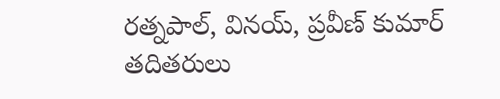రత్నపాల్, వినయ్, ప్రవీణ్ కుమార్ తదితరులు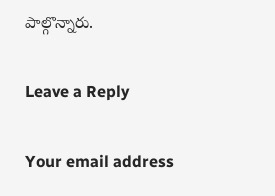పాల్గొన్నారు.

Leave a Reply

Your email address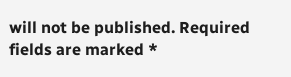will not be published. Required fields are marked *